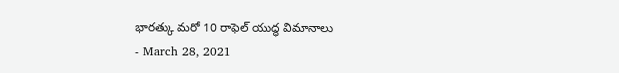భారత్కు మరో 10 రాఫెల్ యుద్ధ విమానాలు
- March 28, 2021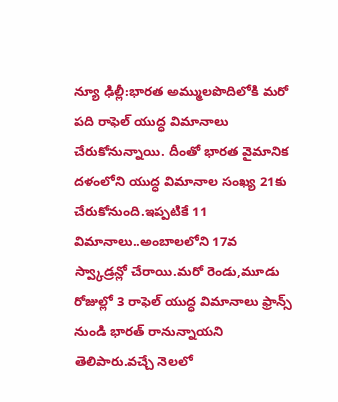న్యూ ఢిల్లీ:భారత అమ్ములపొదిలోకి మరో పది రాఫెల్ యుద్ధ విమానాలు చేరుకోనున్నాయి. దీంతో భారత వైమానిక దళంలోని యుద్ధ విమానాల సంఖ్య 21కు చేరుకోనుంది.ఇప్పటికే 11 విమానాలు..అంబాలలోని 17వ స్వ్కాడ్రన్లో చేరాయి.మరో రెండు,మూడు రోజుల్లో 3 రాఫెల్ యుద్ధ విమానాలు ఫ్రాన్స్ నుండి భారత్ రానున్నాయని తెలిపారు.వచ్చే నెలలో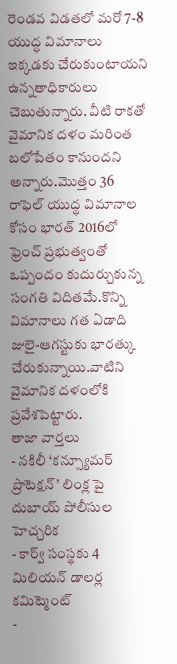రెండవ విడతలో మరో 7-8 యుద్ధ విమానాలు ఇక్కడకు చేరుకుంటాయని ఉన్నతాధికారులు చెబుతున్నారు. వీటి రాకతో వైమానిక దళం మరింత బలోపేతం కానుందని అన్నారు.మొత్తం 36 రాఫెల్ యుద్ధ విమానాల కోసం భారత్ 2016లో ఫ్రెంచ్ ప్రభుత్వంతో ఒప్పందం కుదుర్చుకున్న సంగతి విదితమే.కొన్ని విమానాలు గత ఏడాది జులై-ఆగస్టుకు భారత్కు చేరుకున్నాయి.వాటిని వైమానిక దళంలోకి ప్రవేశపెట్టారు.
తాజా వార్తలు
- నకిలీ ‘కన్స్యూమర్ ప్రొటెక్షన్’ లింక్ల పై దుబాయ్ పోలీసుల హెచ్చరిక
- కార్వ్ సంస్థకు 4 మిలియన్ డాలర్ల కమిట్మెంట్
-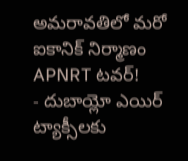అమరావతిలో మరో ఐకానిక్ నిర్మాణం APNRT టవర్!
- దుబాయ్లో ఎయిర్ ట్యాక్సీలకు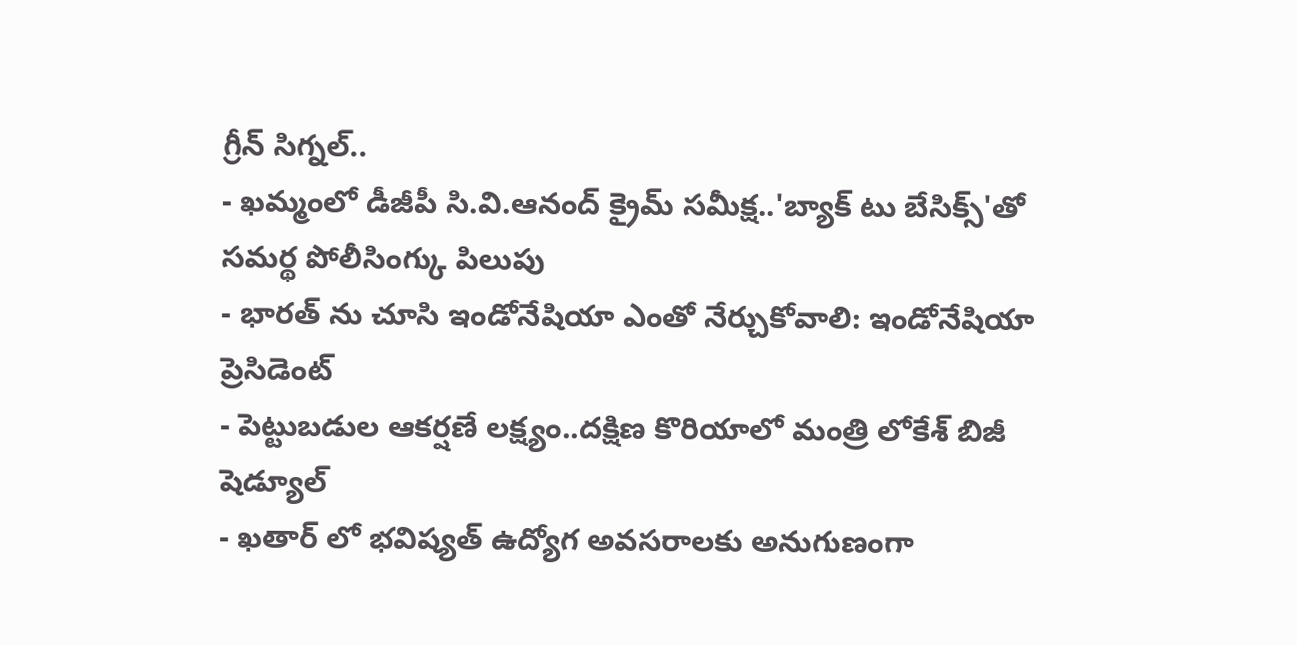గ్రీన్ సిగ్నల్..
- ఖమ్మంలో డీజీపీ సి.వి.ఆనంద్ క్రైమ్ సమీక్ష..'బ్యాక్ టు బేసిక్స్'తో సమర్థ పోలీసింగ్కు పిలుపు
- భారత్ ను చూసి ఇండోనేషియా ఎంతో నేర్చుకోవాలి: ఇండోనేషియా ప్రెసిడెంట్
- పెట్టుబడుల ఆకర్షణే లక్ష్యం..దక్షిణ కొరియాలో మంత్రి లోకేశ్ బిజీ షెడ్యూల్
- ఖతార్ లో భవిష్యత్ ఉద్యోగ అవసరాలకు అనుగుణంగా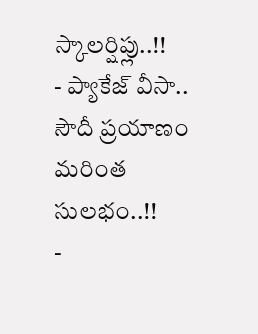స్కాలర్షిప్లు..!!
- ప్యాకేజ్ వీసా.. సౌదీ ప్రయాణం మరింత సులభం..!!
-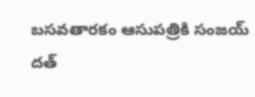బసవతారకం ఆసుపత్రికి సంజయ్ దత్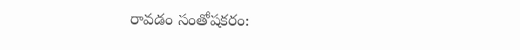రావడం సంతోషకరం: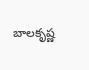బాలకృష్ణ